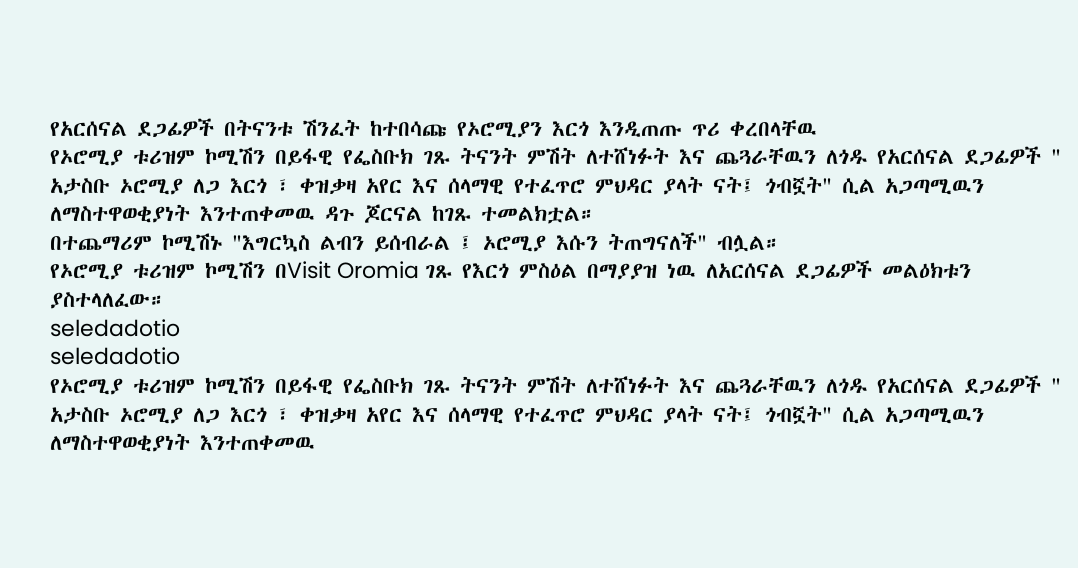የአርሰናል ደጋፊዎች በትናንቱ ሽንፈት ከተበሳጩ የኦሮሚያን እርጎ እንዲጠጡ ጥሪ ቀረበላቸዉ
የኦሮሚያ ቱሪዝም ኮሚሽን በይፋዊ የፌስቡክ ገጹ ትናንት ምሽት ለተሸነፉት እና ጨጓራቸዉን ለጎዱ የአርሰናል ደጋፊዎች " አታስቡ ኦሮሚያ ለጋ እርጎ ፣ ቀዝቃዛ አየር እና ሰላማዊ የተፈጥሮ ምህዳር ያላት ናት፤ ጎብኟት" ሲል አጋጣሚዉን ለማስተዋወቂያነት እንተጠቀመዉ ዳጉ ጆርናል ከገጹ ተመልክቷል።
በተጨማሪም ኮሚሽኑ "እግርኳስ ልብን ይሰብራል ፤ ኦሮሚያ እሱን ትጠግናለች" ብሏል።
የኦሮሚያ ቱሪዝም ኮሚሽን በVisit Oromia ገጹ የእርጎ ምስዕል በማያያዝ ነዉ ለአርሰናል ደጋፊዎች መልዕክቱን ያስተላለፈው።
seledadotio
seledadotio
የኦሮሚያ ቱሪዝም ኮሚሽን በይፋዊ የፌስቡክ ገጹ ትናንት ምሽት ለተሸነፉት እና ጨጓራቸዉን ለጎዱ የአርሰናል ደጋፊዎች " አታስቡ ኦሮሚያ ለጋ እርጎ ፣ ቀዝቃዛ አየር እና ሰላማዊ የተፈጥሮ ምህዳር ያላት ናት፤ ጎብኟት" ሲል አጋጣሚዉን ለማስተዋወቂያነት እንተጠቀመዉ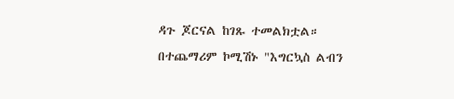ዳጉ ጆርናል ከገጹ ተመልክቷል።
በተጨማሪም ኮሚሽኑ "እግርኳስ ልብን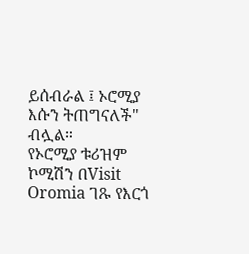ይሰብራል ፤ ኦሮሚያ እሱን ትጠግናለች" ብሏል።
የኦሮሚያ ቱሪዝም ኮሚሽን በVisit Oromia ገጹ የእርጎ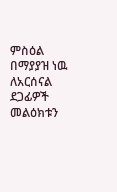ምስዕል በማያያዝ ነዉ ለአርሰናል ደጋፊዎች መልዕክቱን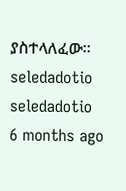ያስተላለፈው።
seledadotio
seledadotio
6 months ago